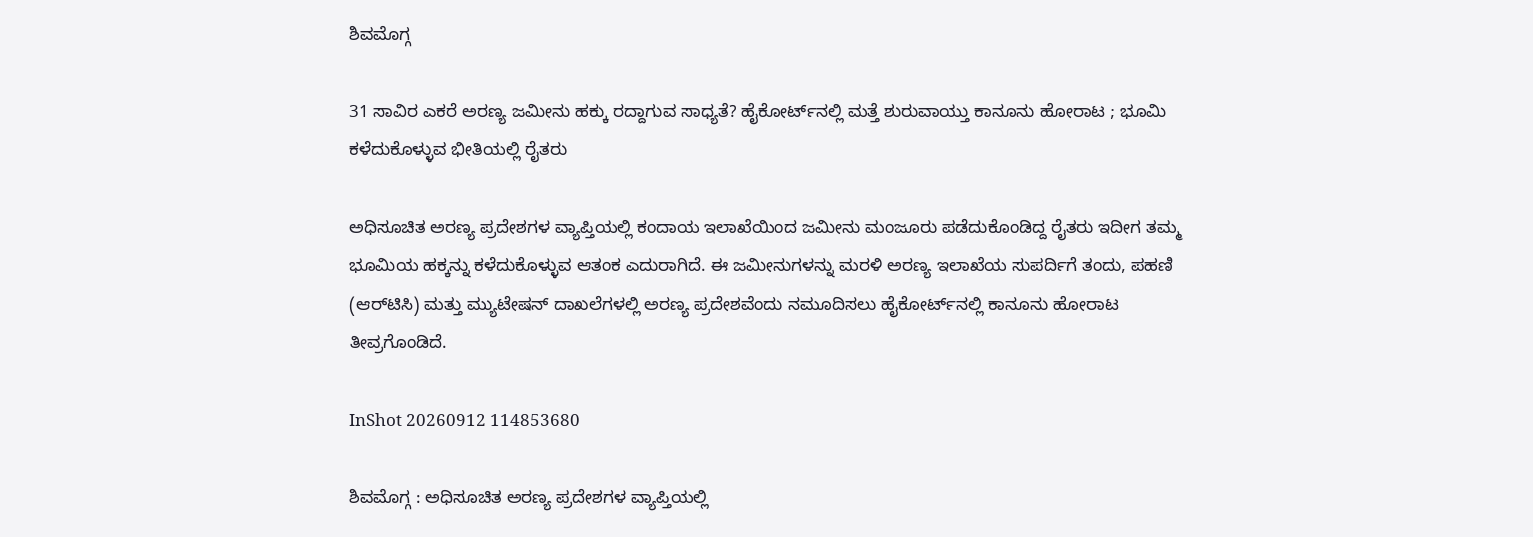ಶಿವಮೊಗ್ಗ

31 ಸಾವಿರ ಎಕರೆ ಅರಣ್ಯ ಜಮೀನು ಹಕ್ಕು ರದ್ದಾಗುವ ಸಾಧ್ಯತೆ? ಹೈಕೋರ್ಟ್‌ನಲ್ಲಿ ಮತ್ತೆ ಶುರುವಾಯ್ತು ಕಾನೂನು ಹೋರಾಟ ; ಭೂಮಿ ಕಳೆದುಕೊಳ್ಳುವ ಭೀತಿಯಲ್ಲಿ ರೈತರು

ಅಧಿಸೂಚಿತ ಅರಣ್ಯ ಪ್ರದೇಶಗಳ ವ್ಯಾಪ್ತಿಯಲ್ಲಿ ಕಂದಾಯ ಇಲಾಖೆಯಿಂದ ಜಮೀನು ಮಂಜೂರು ಪಡೆದುಕೊಂಡಿದ್ದ ರೈತರು ಇದೀಗ ತಮ್ಮ ಭೂಮಿಯ ಹಕ್ಕನ್ನು ಕಳೆದುಕೊಳ್ಳುವ ಆತಂಕ ಎದುರಾಗಿದೆ. ಈ ಜಮೀನುಗಳನ್ನು ಮರಳಿ ಅರಣ್ಯ ಇಲಾಖೆಯ ಸುಪರ್ದಿಗೆ ತಂದು, ಪಹಣಿ (ಆರ್‌ಟಿಸಿ) ಮತ್ತು ಮ್ಯುಟೇಷನ್ ದಾಖಲೆಗಳಲ್ಲಿ ಅರಣ್ಯ ಪ್ರದೇಶವೆಂದು ನಮೂದಿಸಲು ಹೈಕೋರ್ಟ್‌ನಲ್ಲಿ ಕಾನೂನು ಹೋರಾಟ ತೀವ್ರಗೊಂಡಿದೆ.

InShot 20260912 114853680

ಶಿವಮೊಗ್ಗ : ಅಧಿಸೂಚಿತ ಅರಣ್ಯ ಪ್ರದೇಶಗಳ ವ್ಯಾಪ್ತಿಯಲ್ಲಿ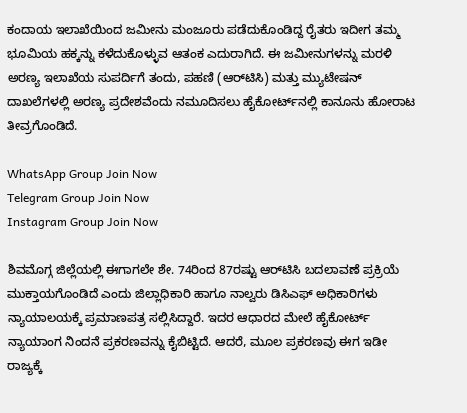ಕಂದಾಯ ಇಲಾಖೆಯಿಂದ ಜಮೀನು ಮಂಜೂರು ಪಡೆದುಕೊಂಡಿದ್ದ ರೈತರು ಇದೀಗ ತಮ್ಮ ಭೂಮಿಯ ಹಕ್ಕನ್ನು ಕಳೆದುಕೊಳ್ಳುವ ಆತಂಕ ಎದುರಾಗಿದೆ. ಈ ಜಮೀನುಗಳನ್ನು ಮರಳಿ ಅರಣ್ಯ ಇಲಾಖೆಯ ಸುಪರ್ದಿಗೆ ತಂದು, ಪಹಣಿ (ಆರ್‌ಟಿಸಿ) ಮತ್ತು ಮ್ಯುಟೇಷನ್ ದಾಖಲೆಗಳಲ್ಲಿ ಅರಣ್ಯ ಪ್ರದೇಶವೆಂದು ನಮೂದಿಸಲು ಹೈಕೋರ್ಟ್‌ನಲ್ಲಿ ಕಾನೂನು ಹೋರಾಟ ತೀವ್ರಗೊಂಡಿದೆ.

WhatsApp Group Join Now
Telegram Group Join Now
Instagram Group Join Now

ಶಿವಮೊಗ್ಗ ಜಿಲ್ಲೆಯಲ್ಲಿ ಈಗಾಗಲೇ ಶೇ. 74ರಿಂದ 87ರಷ್ಟು ಆರ್‌ಟಿಸಿ ಬದಲಾವಣೆ ಪ್ರಕ್ರಿಯೆ ಮುಕ್ತಾಯಗೊಂಡಿದೆ ಎಂದು ಜಿಲ್ಲಾಧಿಕಾರಿ ಹಾಗೂ ನಾಲ್ವರು ಡಿಸಿಎಫ್ ಅಧಿಕಾರಿಗಳು ನ್ಯಾಯಾಲಯಕ್ಕೆ ಪ್ರಮಾಣಪತ್ರ ಸಲ್ಲಿಸಿದ್ದಾರೆ. ಇದರ ಆಧಾರದ ಮೇಲೆ ಹೈಕೋರ್ಟ್ ನ್ಯಾಯಾಂಗ ನಿಂದನೆ ಪ್ರಕರಣವನ್ನು ಕೈಬಿಟ್ಟಿದೆ. ಆದರೆ, ಮೂಲ ಪ್ರಕರಣವು ಈಗ ಇಡೀ ರಾಜ್ಯಕ್ಕೆ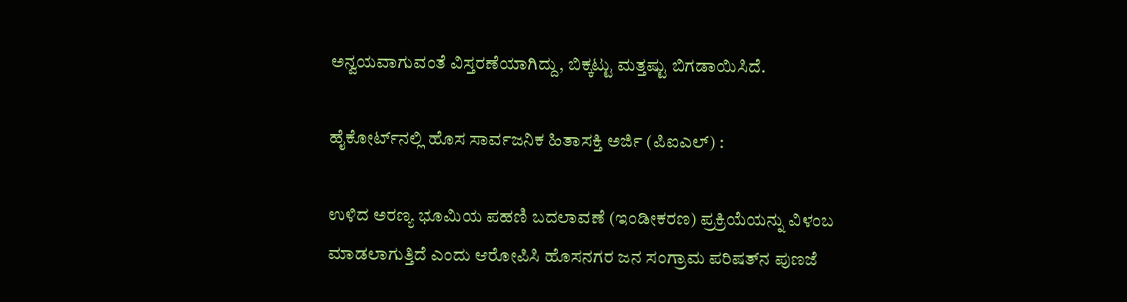ಅನ್ವಯವಾಗುವಂತೆ ವಿಸ್ತರಣೆಯಾಗಿದ್ದು, ಬಿಕ್ಕಟ್ಟು ಮತ್ತಷ್ಟು ಬಿಗಡಾಯಿಸಿದೆ.

ಹೈಕೋರ್ಟ್‌ನಲ್ಲಿ ಹೊಸ ಸಾರ್ವಜನಿಕ ಹಿತಾಸಕ್ತಿ ಅರ್ಜಿ (ಪಿಐಎಲ್) :

ಉಳಿದ ಅರಣ್ಯ ಭೂಮಿಯ ಪಹಣಿ ಬದಲಾವಣೆ (ಇಂಡೀಕರಣ) ಪ್ರಕ್ರಿಯೆಯನ್ನು ವಿಳಂಬ ಮಾಡಲಾಗುತ್ತಿದೆ ಎಂದು ಆರೋಪಿಸಿ ಹೊಸನಗರ ಜನ ಸಂಗ್ರಾಮ ಪರಿಷತ್‌ನ ಪುಣಜೆ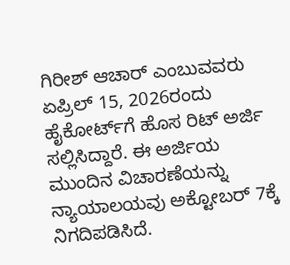ಗಿರೀಶ್ ಆಚಾರ್ ಎಂಬುವವರು ಏಪ್ರಿಲ್ 15, 2026ರಂದು ಹೈಕೋರ್ಟ್‌ಗೆ ಹೊಸ ರಿಟ್ ಅರ್ಜಿ ಸಲ್ಲಿಸಿದ್ದಾರೆ. ಈ ಅರ್ಜಿಯ ಮುಂದಿನ ವಿಚಾರಣೆಯನ್ನು ನ್ಯಾಯಾಲಯವು ಅಕ್ಟೋಬರ್ 7ಕ್ಕೆ ನಿಗದಿಪಡಿಸಿದೆ.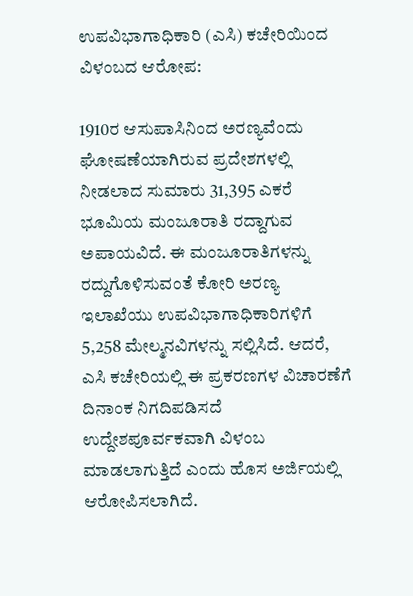ಉಪವಿಭಾಗಾಧಿಕಾರಿ (ಎಸಿ) ಕಚೇರಿಯಿಂದ ವಿಳಂಬದ ಆರೋಪ:

1910ರ ಆಸುಪಾಸಿನಿಂದ ಅರಣ್ಯವೆಂದು ಘೋಷಣೆಯಾಗಿರುವ ಪ್ರದೇಶಗಳಲ್ಲಿ ನೀಡಲಾದ ಸುಮಾರು 31,395 ಎಕರೆ ಭೂಮಿಯ ಮಂಜೂರಾತಿ ರದ್ದಾಗುವ ಅಪಾಯವಿದೆ. ಈ ಮಂಜೂರಾತಿಗಳನ್ನು ರದ್ದುಗೊಳಿಸುವಂತೆ ಕೋರಿ ಅರಣ್ಯ ಇಲಾಖೆಯು ಉಪವಿಭಾಗಾಧಿಕಾರಿಗಳಿಗೆ 5,258 ಮೇಲ್ಮನವಿಗಳನ್ನು ಸಲ್ಲಿಸಿದೆ. ಆದರೆ, ಎಸಿ ಕಚೇರಿಯಲ್ಲಿ ಈ ಪ್ರಕರಣಗಳ ವಿಚಾರಣೆಗೆ ದಿನಾಂಕ ನಿಗದಿಪಡಿಸದೆ ಉದ್ದೇಶಪೂರ್ವಕವಾಗಿ ವಿಳಂಬ ಮಾಡಲಾಗುತ್ತಿದೆ ಎಂದು ಹೊಸ ಅರ್ಜಿಯಲ್ಲಿ ಆರೋಪಿಸಲಾಗಿದೆ.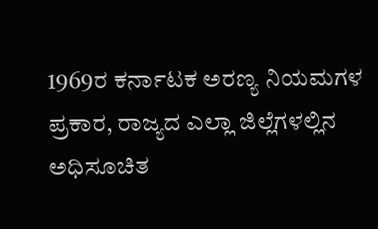1969ರ ಕರ್ನಾಟಕ ಅರಣ್ಯ ನಿಯಮಗಳ ಪ್ರಕಾರ, ರಾಜ್ಯದ ಎಲ್ಲಾ ಜಿಲ್ಲೆಗಳಲ್ಲಿನ ಅಧಿಸೂಚಿತ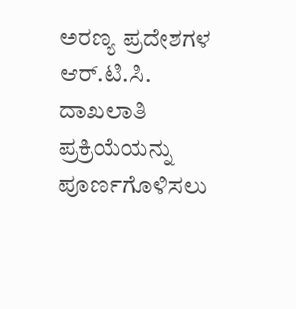ಅರಣ್ಯ ಪ್ರದೇಶಗಳ ಆರ್.ಟಿ.ಸಿ. ದಾಖಲಾತಿ ಪ್ರಕ್ರಿಯೆಯನ್ನು ಪೂರ್ಣಗೊಳಿಸಲು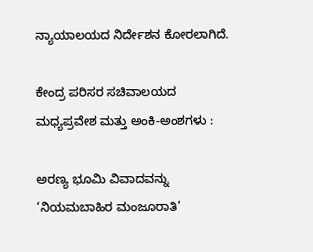ನ್ಯಾಯಾಲಯದ ನಿರ್ದೇಶನ ಕೋರಲಾಗಿದೆ.

ಕೇಂದ್ರ ಪರಿಸರ ಸಚಿವಾಲಯದ ಮಧ್ಯಪ್ರವೇಶ ಮತ್ತು ಅಂಕಿ-ಅಂಶಗಳು :

ಅರಣ್ಯ ಭೂಮಿ ವಿವಾದವನ್ನು ‘ನಿಯಮಬಾಹಿರ ಮಂಜೂರಾತಿ’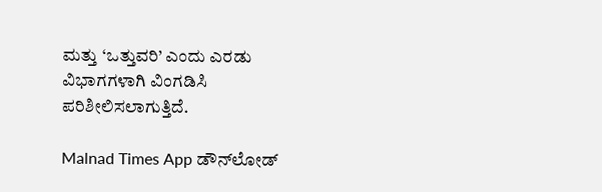ಮತ್ತು ‘ಒತ್ತುವರಿ’ ಎಂದು ಎರಡು ವಿಭಾಗಗಳಾಗಿ ವಿಂಗಡಿಸಿ ಪರಿಶೀಲಿಸಲಾಗುತ್ತಿದೆ.

Malnad Times App ಡೌನ್‌ಲೋಡ್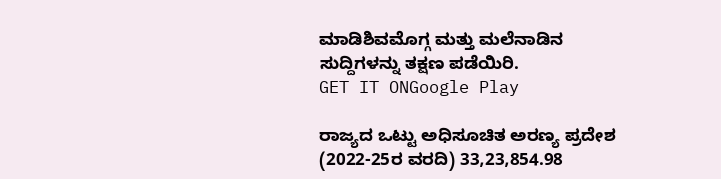ಮಾಡಿಶಿವಮೊಗ್ಗ ಮತ್ತು ಮಲೆನಾಡಿನ ಸುದ್ದಿಗಳನ್ನು ತಕ್ಷಣ ಪಡೆಯಿರಿ.
GET IT ONGoogle Play

ರಾಜ್ಯದ ಒಟ್ಟು ಅಧಿಸೂಚಿತ ಅರಣ್ಯ ಪ್ರದೇಶ (2022-25ರ ವರದಿ) 33,23,854.98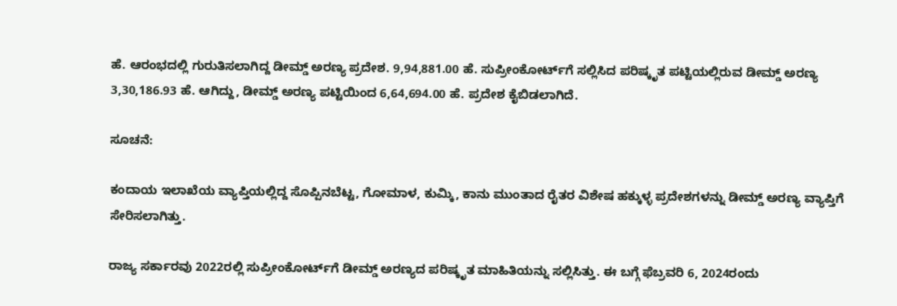ಹೆ. ಆರಂಭದಲ್ಲಿ ಗುರುತಿಸಲಾಗಿದ್ದ ಡೀಮ್ಡ್ ಅರಣ್ಯ ಪ್ರದೇಶ. 9,94,881.00 ಹೆ. ಸುಪ್ರೀಂಕೋರ್ಟ್‌ಗೆ ಸಲ್ಲಿಸಿದ ಪರಿಷ್ಕೃತ ಪಟ್ಟಿಯಲ್ಲಿರುವ ಡೀಮ್ಡ್ ಅರಣ್ಯ 3,30,186.93 ಹೆ. ಆಗಿದ್ದು, ಡೀಮ್ಡ್ ಅರಣ್ಯ ಪಟ್ಟಿಯಿಂದ 6,64,694.00 ಹೆ. ಪ್ರದೇಶ ಕೈಬಿಡಲಾಗಿದೆ.

ಸೂಚನೆ:

ಕಂದಾಯ ಇಲಾಖೆಯ ವ್ಯಾಪ್ತಿಯಲ್ಲಿದ್ದ ಸೊಪ್ಪಿನಬೆಟ್ಟ, ಗೋಮಾಳ, ಕುಮ್ಕಿ, ಕಾನು ಮುಂತಾದ ರೈತರ ವಿಶೇಷ ಹಕ್ಕುಳ್ಳ ಪ್ರದೇಶಗಳನ್ನು ಡೀಮ್ಡ್ ಅರಣ್ಯ ವ್ಯಾಪ್ತಿಗೆ ಸೇರಿಸಲಾಗಿತ್ತು.

ರಾಜ್ಯ ಸರ್ಕಾರವು 2022ರಲ್ಲಿ ಸುಪ್ರೀಂಕೋರ್ಟ್‌ಗೆ ಡೀಮ್ಡ್ ಅರಣ್ಯದ ಪರಿಷ್ಕೃತ ಮಾಹಿತಿಯನ್ನು ಸಲ್ಲಿಸಿತ್ತು. ಈ ಬಗ್ಗೆ ಫೆಬ್ರವರಿ 6, 2024ರಂದು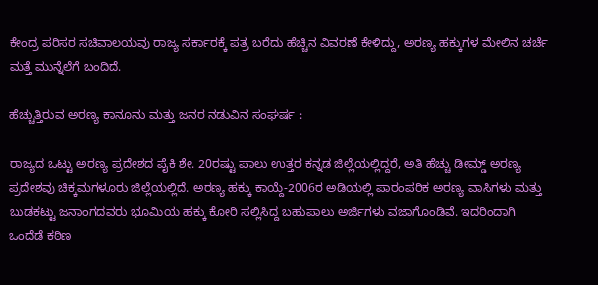ಕೇಂದ್ರ ಪರಿಸರ ಸಚಿವಾಲಯವು ರಾಜ್ಯ ಸರ್ಕಾರಕ್ಕೆ ಪತ್ರ ಬರೆದು ಹೆಚ್ಚಿನ ವಿವರಣೆ ಕೇಳಿದ್ದು, ಅರಣ್ಯ ಹಕ್ಕುಗಳ ಮೇಲಿನ ಚರ್ಚೆ ಮತ್ತೆ ಮುನ್ನೆಲೆಗೆ ಬಂದಿದೆ.

ಹೆಚ್ಚುತ್ತಿರುವ ಅರಣ್ಯ ಕಾನೂನು ಮತ್ತು ಜನರ ನಡುವಿನ ಸಂಘರ್ಷ :

ರಾಜ್ಯದ ಒಟ್ಟು ಅರಣ್ಯ ಪ್ರದೇಶದ ಪೈಕಿ ಶೇ. 20ರಷ್ಟು ಪಾಲು ಉತ್ತರ ಕನ್ನಡ ಜಿಲ್ಲೆಯಲ್ಲಿದ್ದರೆ, ಅತಿ ಹೆಚ್ಚು ಡೀಮ್ಡ್ ಅರಣ್ಯ ಪ್ರದೇಶವು ಚಿಕ್ಕಮಗಳೂರು ಜಿಲ್ಲೆಯಲ್ಲಿದೆ. ಅರಣ್ಯ ಹಕ್ಕು ಕಾಯ್ದೆ-2006ರ ಅಡಿಯಲ್ಲಿ ಪಾರಂಪರಿಕ ಅರಣ್ಯ ವಾಸಿಗಳು ಮತ್ತು ಬುಡಕಟ್ಟು ಜನಾಂಗದವರು ಭೂಮಿಯ ಹಕ್ಕು ಕೋರಿ ಸಲ್ಲಿಸಿದ್ದ ಬಹುಪಾಲು ಅರ್ಜಿಗಳು ವಜಾಗೊಂಡಿವೆ. ಇದರಿಂದಾಗಿ ಒಂದೆಡೆ ಕಠಿಣ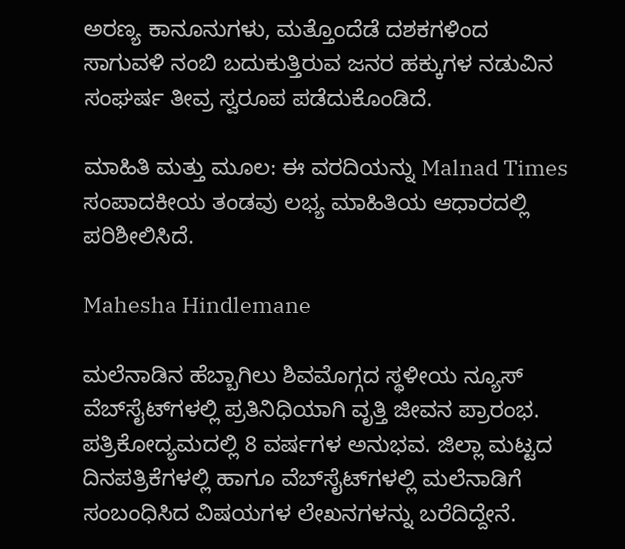ಅರಣ್ಯ ಕಾನೂನುಗಳು, ಮತ್ತೊಂದೆಡೆ ದಶಕಗಳಿಂದ ಸಾಗುವಳಿ ನಂಬಿ ಬದುಕುತ್ತಿರುವ ಜನರ ಹಕ್ಕುಗಳ ನಡುವಿನ ಸಂಘರ್ಷ ತೀವ್ರ ಸ್ವರೂಪ ಪಡೆದುಕೊಂಡಿದೆ.

ಮಾಹಿತಿ ಮತ್ತು ಮೂಲ: ಈ ವರದಿಯನ್ನು Malnad Times ಸಂಪಾದಕೀಯ ತಂಡವು ಲಭ್ಯ ಮಾಹಿತಿಯ ಆಧಾರದಲ್ಲಿ ಪರಿಶೀಲಿಸಿದೆ.

Mahesha Hindlemane

ಮಲೆನಾಡಿನ ಹೆಬ್ಬಾಗಿಲು ಶಿವಮೊಗ್ಗದ ಸ್ಥಳೀಯ ನ್ಯೂಸ್ ವೆಬ್‌ಸೈಟ್‌ಗಳಲ್ಲಿ ಪ್ರತಿನಿಧಿಯಾಗಿ ವೃತ್ತಿ ಜೀವನ ಪ್ರಾರಂಭ. ಪತ್ರಿಕೋದ್ಯಮದಲ್ಲಿ 8 ವರ್ಷಗಳ ಅನುಭವ. ಜಿಲ್ಲಾ ಮಟ್ಟದ ದಿನಪತ್ರಿಕೆಗಳಲ್ಲಿ ಹಾಗೂ ವೆಬ್‌ಸೈಟ್‌ಗಳಲ್ಲಿ ಮಲೆನಾಡಿಗೆ ಸಂಬಂಧಿಸಿದ ವಿಷಯಗಳ ಲೇಖನಗಳನ್ನು ಬರೆದಿದ್ದೇನೆ.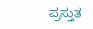ಪ್ರಸ್ತುತ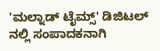'ಮಲ್ನಾಡ್ ಟೈಮ್ಸ್' ಡಿಜಿಟಲ್ ನಲ್ಲಿ ಸಂಪಾದಕನಾಗಿ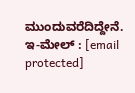ಮುಂದುವರೆದಿದ್ದೇನೆ. ಇ-ಮೇಲ್ : [email protected]